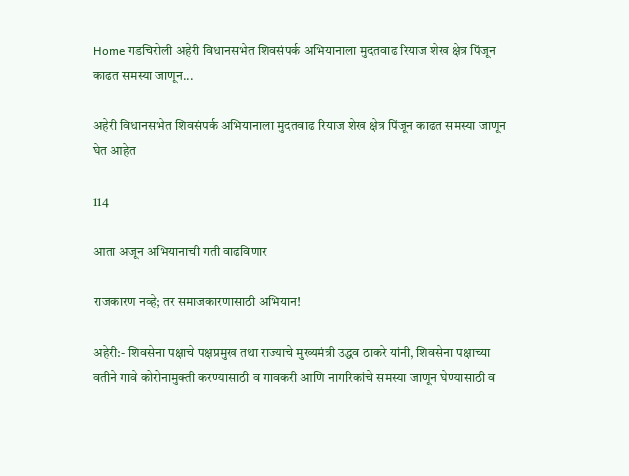Home गडचिरोली अहेरी विधानसभेत शिवसंपर्क अभियानाला मुदतवाढ रियाज शेख क्षेत्र पिंजून काढत समस्या जाणून...

अहेरी विधानसभेत शिवसंपर्क अभियानाला मुदतवाढ रियाज शेख क्षेत्र पिंजून काढत समस्या जाणून घेत आहेत

114

आता अजून अभियानाची गती वाढविणार

राजकारण नव्हे; तर समाजकारणासाठी अभियान!

अहेरी:- शिवसेना पक्षाचे पक्षप्रमुख तथा राज्याचे मुख्यमंत्री उद्धव ठाकरे यांनी, शिवसेना पक्षाच्या वतीने गावे कोरोनामुक्ती करण्यासाठी व गावकरी आणि नागरिकांचे समस्या जाणून घेण्यासाठी व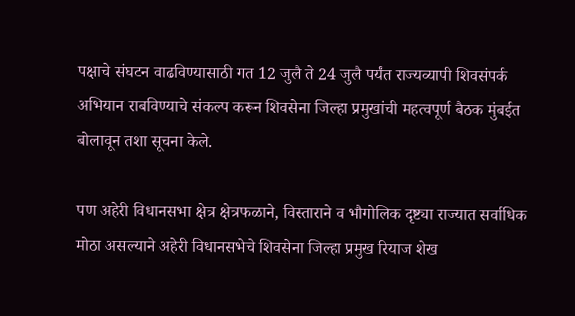पक्षाचे संघटन वाढविण्यासाठी गत 12 जुलै ते 24 जुलै पर्यंत राज्यव्यापी शिवसंपर्क अभियान राबविण्याचे संकल्प करून शिवसेना जिल्हा प्रमुखांची महत्वपूर्ण बैठक मुंबईत बोलावून तशा सूचना केले.

पण अहेरी विधानसभा क्षेत्र क्षेत्रफळाने, विस्ताराने व भौगोलिक दृष्ट्या राज्यात सर्वाधिक मोठा असल्याने अहेरी विधानसभेचे शिवसेना जिल्हा प्रमुख रियाज शेख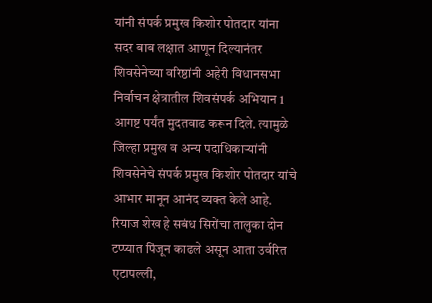यांनी संपर्क प्रमुख किशोर पोतदार यांना सदर बाब लक्षात आणून दिल्यानंतर शिवसेनेच्या वरिष्ठांनी अहेरी विधानसभा निर्वाचन क्षेत्रातील शिवसंपर्क अभियान 1 आगष्ट पर्यंत मुदतवाढ करून दिले. त्यामुळे जिल्हा प्रमुख व अन्य पदाधिकाऱ्यांनी शिवसेनेचे संपर्क प्रमुख किशोर पोतदार यांचे आभार मानून आनंद व्यक्त केले आहे.
रियाज शेख हे सबंध सिरोंचा तालुका दोन टप्प्यात पिंजून काढले असून आता उर्वरित एटापल्ली,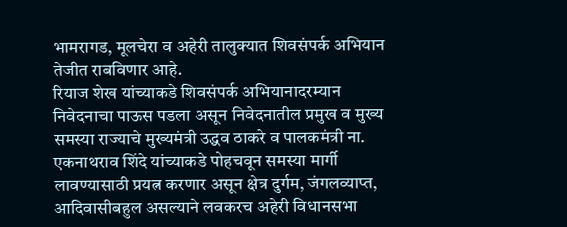भामरागड, मूलचेरा व अहेरी तालुक्यात शिवसंपर्क अभियान तेजीत राबविणार आहे.
रियाज शेख यांच्याकडे शिवसंपर्क अभियानादरम्यान निवेदनाचा पाऊस पडला असून निवेदनातील प्रमुख व मुख्य समस्या राज्याचे मुख्यमंत्री उद्धव ठाकरे व पालकमंत्री ना. एकनाथराव शिंदे यांच्याकडे पोहचवून समस्या मार्गी लावण्यासाठी प्रयत्न करणार असून क्षेत्र दुर्गम, जंगलव्याप्त, आदिवासीबहुल असल्याने लवकरच अहेरी विधानसभा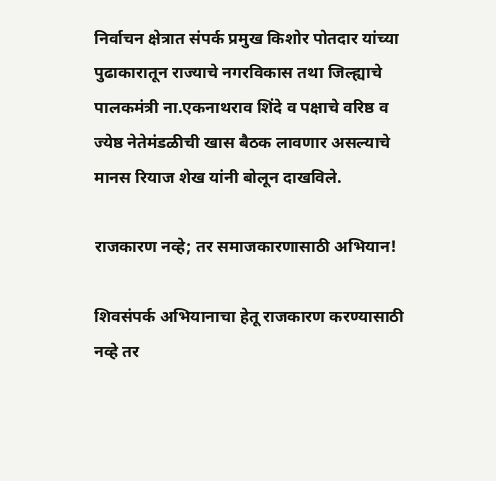निर्वाचन क्षेत्रात संपर्क प्रमुख किशोर पोतदार यांच्या पुढाकारातून राज्याचे नगरविकास तथा जिल्ह्याचे पालकमंत्री ना.एकनाथराव शिंदे व पक्षाचे वरिष्ठ व ज्येष्ठ नेतेमंडळीची खास बैठक लावणार असल्याचे मानस रियाज शेख यांनी बोलून दाखविले.

राजकारण नव्हे; तर समाजकारणासाठी अभियान!

शिवसंपर्क अभियानाचा हेतू राजकारण करण्यासाठी नव्हे तर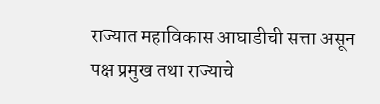राज्यात महाविकास आघाडीची सत्ता असून पक्ष प्रमुख तथा राज्याचे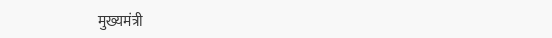मुख्यमंत्री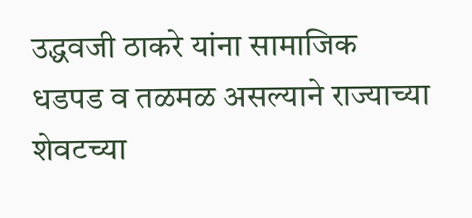उद्धवजी ठाकरे यांना सामाजिक धडपड व तळमळ असल्याने राज्याच्या शेवटच्या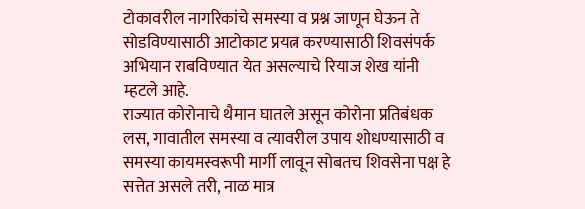टोकावरील नागरिकांचे समस्या व प्रश्न जाणून घेऊन ते सोडविण्यासाठी आटोकाट प्रयत्न करण्यासाठी शिवसंपर्क अभियान राबविण्यात येत असल्याचे रियाज शेख यांनी म्हटले आहे.
राज्यात कोरोनाचे थैमान घातले असून कोरोना प्रतिबंधक लस, गावातील समस्या व त्यावरील उपाय शोधण्यासाठी व समस्या कायमस्वरूपी मार्गी लावून सोबतच शिवसेना पक्ष हे सत्तेत असले तरी, नाळ मात्र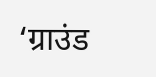‘ग्राउंड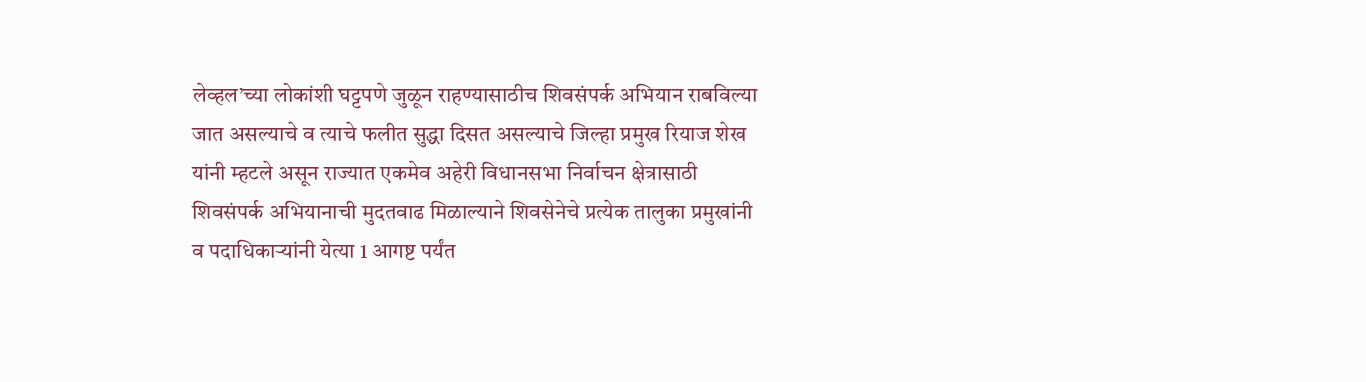लेव्हल’च्या लोकांशी घट्टपणे जुळून राहण्यासाठीच शिवसंपर्क अभियान राबविल्या जात असल्याचे व त्याचे फलीत सुद्धा दिसत असल्याचे जिल्हा प्रमुख रियाज शेख यांनी म्हटले असून राज्यात एकमेव अहेरी विधानसभा निर्वाचन क्षेत्रासाठी शिवसंपर्क अभियानाची मुदतवाढ मिळाल्याने शिवसेनेचे प्रत्येक तालुका प्रमुखांनी व पदाधिकाऱ्यांनी येत्या 1 आगष्ट पर्यंत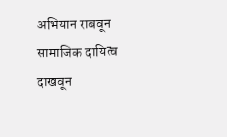अभियान राबवून सामाजिक दायित्व दाखवून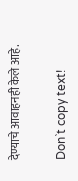देण्याचे आवाहनही केले आहे.

Don`t copy text!